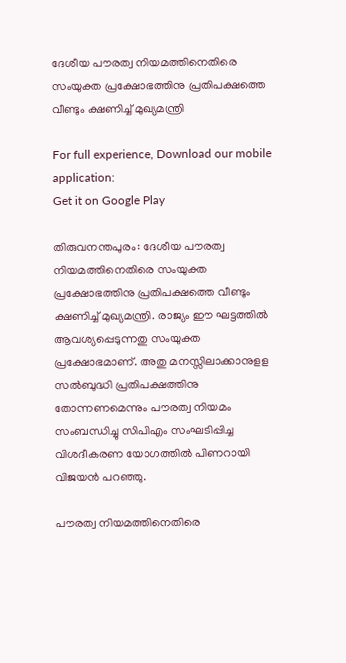ദേശീയ പൗരത്വ നിയമത്തിനെതിരെ സംയുക്ത പ്രക്ഷോഭത്തിനു പ്രതിപക്ഷത്തെ വീണ്ടും ക്ഷണിച്ച്‌ മുഖ്യമന്ത്രി

For full experience, Download our mobile application:
Get it on Google Play

തിരുവനന്തപുരം: ദേശീയ പൗരത്വ നിയമത്തിനെതിരെ സംയുക്ത പ്രക്ഷോഭത്തിനു പ്രതിപക്ഷത്തെ വീണ്ടും ക്ഷണിച്ച്‌ മുഖ്യമന്ത്രി. രാജ്യം ഈ ഘട്ടത്തില്‍ ആവശ്യപ്പെടുന്നതു സംയുക്ത പ്രക്ഷോഭമാണ്. അതു മനസ്സിലാക്കാനുളള സല്‍ബുദ്ധി പ്രതിപക്ഷത്തിനു തോന്നണമെന്നും പൗരത്വ നിയമം സംബന്ധിച്ചു സിപിഎം സംഘടിപ്പിച്ച വിശദീകരണ യോഗത്തില്‍ പിണറായി വിജയന്‍ പറഞ്ഞു.

പൗരത്വ നിയമത്തിനെതിരെ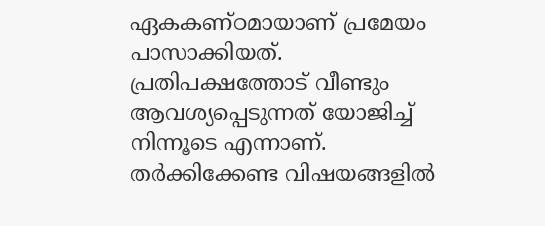ഏകകണ്ഠമായാണ് പ്രമേയം പാസാക്കിയത്. പ്രതിപക്ഷത്തോട് വീണ്ടും ആവശ്യപ്പെടുന്നത് യോജിച്ച്‌ നിന്നൂടെ എന്നാണ്. തര്‍ക്കിക്കേണ്ട വിഷയങ്ങളില്‍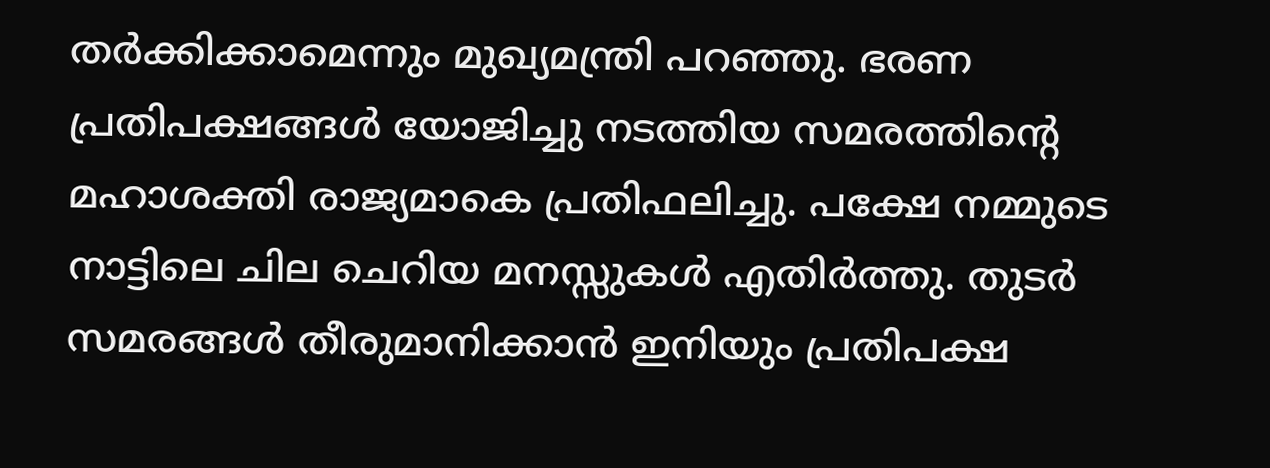തര്‍ക്കിക്കാമെന്നും മുഖ്യമന്ത്രി പറഞ്ഞു. ഭരണ പ്രതിപക്ഷങ്ങള്‍ യോജിച്ചു നടത്തിയ സമരത്തിന്റെ മഹാശക്തി രാജ്യമാകെ പ്രതിഫലിച്ചു. പക്ഷേ നമ്മുടെ നാട്ടിലെ ചില ചെറിയ മനസ്സുകള്‍ എതിര്‍ത്തു. തുടര്‍ സമരങ്ങള്‍ തീരുമാനിക്കാന്‍ ഇനിയും പ്രതിപക്ഷ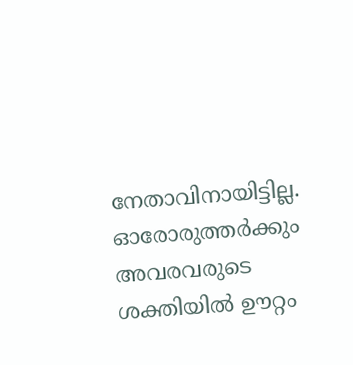നേതാവിനായിട്ടില്ല. ഓരോരുത്തര്‍ക്കും അവരവരുടെ ശക്തിയില്‍ ഊറ്റം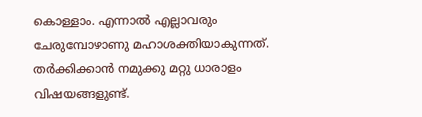കൊള്ളാം. എന്നാല്‍ എല്ലാവരും ചേരുമ്പോഴാണു മഹാശക്തിയാകുന്നത്. തര്‍ക്കിക്കാന്‍ നമുക്കു മറ്റു ധാരാളം വിഷയങ്ങളുണ്ട്.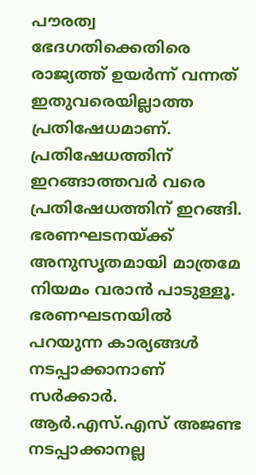പൗരത്വ ഭേദഗതിക്കെതിരെ രാജ്യത്ത് ഉയര്‍ന്ന് വന്നത് ഇതുവരെയില്ലാത്ത പ്രതിഷേധമാണ്. പ്രതിഷേധത്തിന് ഇറങ്ങാത്തവര്‍ വരെ പ്രതിഷേധത്തിന് ഇറങ്ങി. ഭരണഘടനയ്ക്ക് അനുസൃതമായി മാത്രമേ നിയമം വരാന്‍ പാടുള്ളൂ. ഭരണഘടനയില്‍ പറയുന്ന കാര്യങ്ങള്‍ നടപ്പാക്കാനാണ് സര്‍ക്കാര്‍. ആര്‍.എസ്.എസ് അജണ്ട നടപ്പാക്കാനല്ല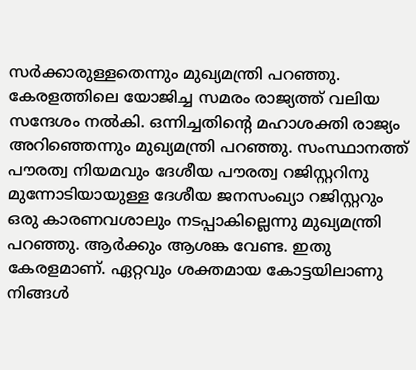സര്‍ക്കാരുള്ളതെന്നും മുഖ്യമന്ത്രി പറഞ്ഞു. കേരളത്തിലെ യോജിച്ച സമരം രാജ്യത്ത് വലിയ സന്ദേശം നല്‍കി. ഒന്നിച്ചതിന്റെ മഹാശക്തി രാജ്യം അറിഞ്ഞെന്നും മുഖ്യമന്ത്രി പറഞ്ഞു. സംസ്ഥാനത്ത് പൗരത്വ നിയമവും ദേശീയ പൗരത്വ റജിസ്റ്ററിനു മുന്നോടിയായുള്ള ദേശീയ ജനസംഖ്യാ റജിസ്റ്ററും ഒരു കാരണവശാലും നടപ്പാകില്ലെന്നു മുഖ്യമന്ത്രി പറഞ്ഞു. ആര്‍ക്കും ആശങ്ക വേണ്ട. ഇതു കേരളമാണ്. ഏറ്റവും ശക്തമായ കോട്ടയിലാണു നിങ്ങള്‍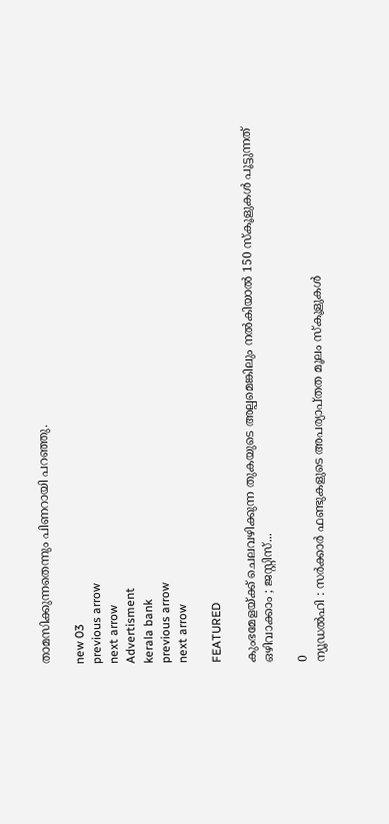താമസിക്കുന്നതെന്നും പിണറായി പറഞ്ഞു.

new 03
previous arrow
next arrow
Advertisment
kerala bank
previous arrow
next arrow

FEATURED

കുംഭമേളയ്ക്ക് ചെലവഴിക്കുന്ന തുകയുടെ അല്പമെങ്കിലും നൽകിയാൽ 150 സ്കൂളുകൾ പൂട്ടുന്നത് ഒഴിവാക്കാം ; ജസ്റ്റിസ്...

0
ന്യൂഡൽഹി : സർക്കാർ ഫണ്ടുകളുടെ അപര്യാപ്തത മൂലം സ്കൂളുകൾ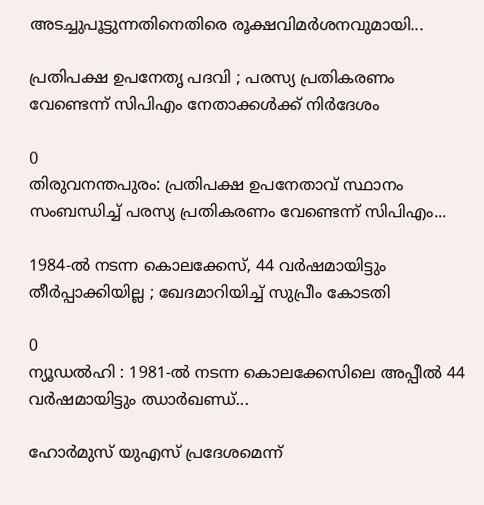അടച്ചുപൂട്ടുന്നതിനെതിരെ രൂക്ഷവിമർശനവുമായി...

പ്രതിപക്ഷ ഉപനേതൃ പദവി ; പരസ്യ പ്രതികരണം വേണ്ടെന്ന് സിപിഎം നേതാക്കൾക്ക് നിർദേശം

0
തിരുവനന്തപുരം: പ്രതിപക്ഷ ഉപനേതാവ് സ്ഥാനം സംബന്ധിച്ച് പരസ്യ പ്രതികരണം വേണ്ടെന്ന് സിപിഎം...

1984-ൽ നടന്ന കൊലക്കേസ്, 44 വർഷമായിട്ടും തീർപ്പാക്കിയില്ല ; ഖേദമാറിയിച്ച് സുപ്രീം കോടതി

0
ന്യൂഡൽഹി : 1981-ൽ നടന്ന കൊലക്കേസിലെ അപ്പീൽ 44 വർഷമായിട്ടും ഝാർഖണ്ഡ്...

ഹോർമുസ് യുഎസ് പ്രദേശമെന്ന്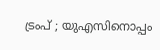ട്രംപ് ; യുഎസിനൊപ്പം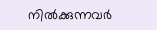നിൽക്കുന്നവർ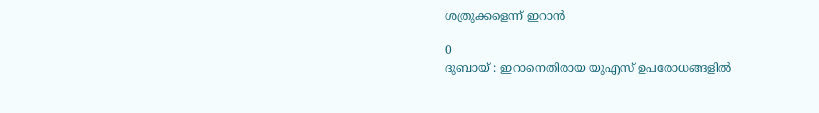ശത്രുക്കളെന്ന് ഇറാൻ

0
ദുബായ് : ഇറാനെതിരായ യുഎസ് ഉപരോധങ്ങളിൽ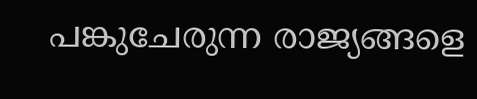പങ്കുചേരുന്ന രാജ്യങ്ങളെ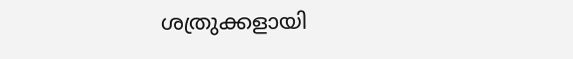ശത്രുക്കളായി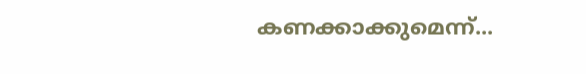കണക്കാക്കുമെന്ന്...